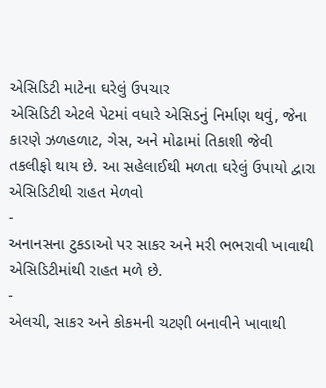એસિડિટી માટેના ઘરેલું ઉપચાર
એસિડિટી એટલે પેટમાં વધારે એસિડનું નિર્માણ થવું, જેના કારણે ઝળહળાટ, ગેસ, અને મોઢામાં તિકાશી જેવી તકલીફો થાય છે. આ સહેલાઈથી મળતા ઘરેલું ઉપાયો દ્વારા એસિડિટીથી રાહત મેળવો
-
અનાનસના ટુકડાઓ પર સાકર અને મરી ભભરાવી ખાવાથી એસિડિટીમાંથી રાહત મળે છે.
-
એલચી, સાકર અને કોકમની ચટણી બનાવીને ખાવાથી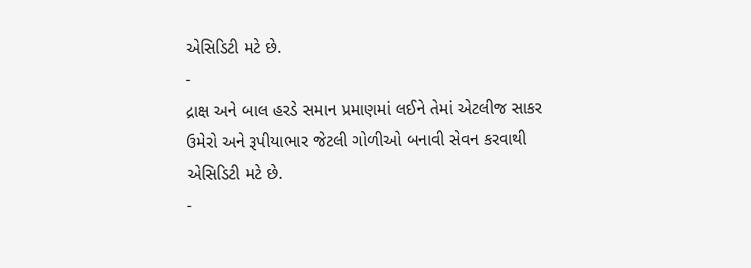એસિડિટી મટે છે.
-
દ્રાક્ષ અને બાલ હરડે સમાન પ્રમાણમાં લઈને તેમાં એટલીજ સાકર ઉમેરો અને રૂપીયાભાર જેટલી ગોળીઓ બનાવી સેવન કરવાથી એસિડિટી મટે છે.
-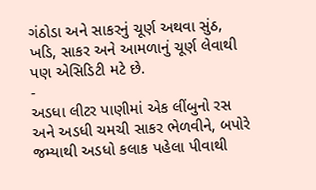ગંઠોડા અને સાકરનું ચૂર્ણ અથવા સુંઠ, ખડિ, સાકર અને આમળાનું ચૂર્ણ લેવાથી પણ એસિડિટી મટે છે.
-
અડધા લીટર પાણીમાં એક લીંબુનો રસ અને અડધી ચમચી સાકર ભેળવીને, બપોરે જમ્યાથી અડધો કલાક પહેલા પીવાથી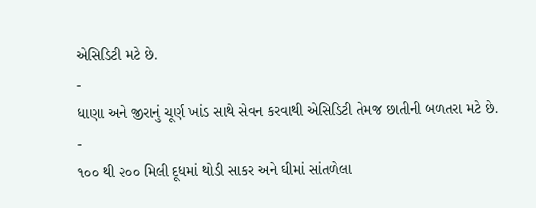એસિડિટી મટે છે.
-
ધાણા અને જીરાનું ચૂર્ણ ખાંડ સાથે સેવન કરવાથી એસિડિટી તેમજ છાતીની બળતરા મટે છે.
-
૧૦૦ થી ૨૦૦ મિલી દૂધમાં થોડી સાકર અને ઘીમાં સાંતળેલા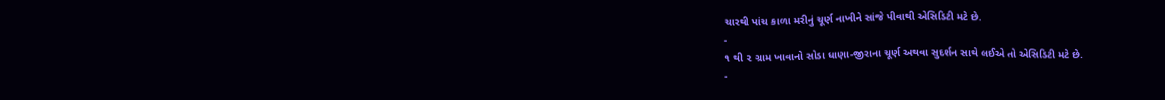ચારથી પાંચ કાળા મરીનું ચૂર્ણ નાખીને સાંજે પીવાથી એસિડિટી મટે છે.
-
૧ થી ૨ ગ્રામ ખાવાનો સોડા ધાણા-જીરાના ચૂર્ણ અથવા સુદર્શન સાથે લઈએ તો એસિડિટી મટે છે.
-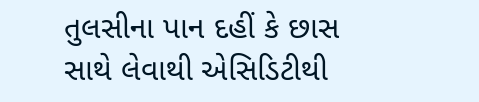તુલસીના પાન દહીં કે છાસ સાથે લેવાથી એસિડિટીથી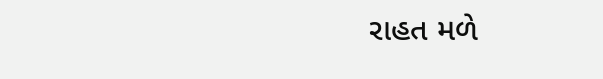રાહત મળે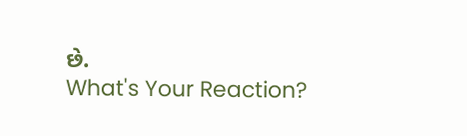છે.
What's Your Reaction?